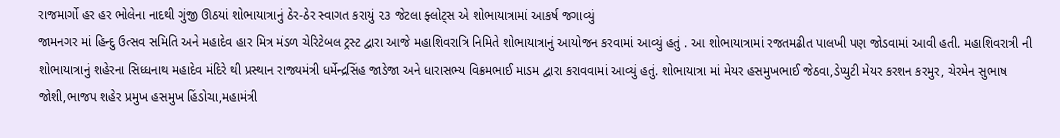રાજમાર્ગો હર હર ભોલેના નાદથી ગુંજી ઊઠયાં શોભાયાત્રાનું ઠેર-ઠેર સ્વાગત કરાયું ૨૩ જેટલા ફ્લોટ્સ એ શોભાયાત્રામાં આકર્ષ જગાવ્યું
જામનગર માં હિન્દુ ઉત્સવ સમિતિ અને મહાદેવ હાર મિત્ર મંડળ ચેરિટેબલ ટ્રસ્ટ દ્વારા આજે મહાશિવરાત્રિ નિમિતે શોભાયાત્રાનું આયોજન કરવામાં આવ્યું હતું . આ શોભાયાત્રામાં રજતમઢીત પાલખી પણ જોડવામાં આવી હતી. મહાશિવરાત્રી ની શોભાયાત્રાનું શહેરના સિધ્ધનાથ મહાદેવ મંદિરે થી પ્રસ્થાન રાજ્યમંત્રી ધર્મેન્દ્રસિંહ જાડેજા અને ધારાસભ્ય વિક્રમભાઈ માડમ દ્વારા કરાવવામાં આવ્યું હતું. શોભાયાત્રા માં મેયર હસમુખભાઈ જેઠવા,ડેપ્યુટી મેયર કરશન કરમુર, ચેરમેન સુભાષ જોશી,ભાજપ શહેર પ્રમુખ હસમુખ હિંડોચા,મહામંત્રી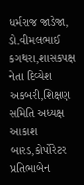ધર્મરાજ જાડેજા, ડો.વીમલભાઈ કગથરા,શાસકપક્ષ નેતા દિવ્યેશ અકબરી,શિક્ષણ સમિતિ અધ્યક્ષ આકાશ બારડ,કોર્પોરેટર પ્રતિભાબેન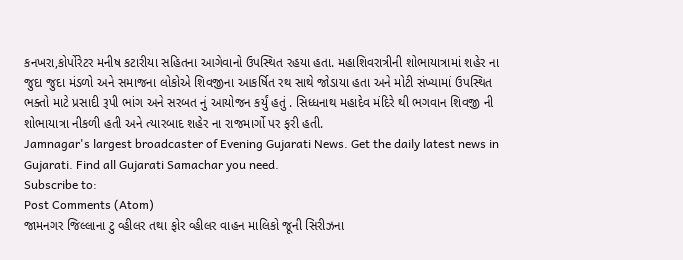કનખરા,કોર્પોરેટર મનીષ કટારીયા સહિતના આગેવાનો ઉપસ્થિત રહયા હતા. મહાશિવરાત્રીની શોભાયાત્રામાં શહેર ના જુદા જુદા મંડળો અને સમાજના લોકોએ શિવજીના આકર્ષિત રથ સાથે જોડાયા હતા અને મોટી સંખ્યામાં ઉપસ્થિત ભક્તો માટે પ્રસાદી રૂપી ભાંગ અને સરબત નું આયોજન કર્યું હતું . સિધ્ધનાથ મહાદેવ મંદિરે થી ભગવાન શિવજી ની શોભાયાત્રા નીકળી હતી અને ત્યારબાદ શહેર ના રાજમાર્ગો પર ફરી હતી.
Jamnagar's largest broadcaster of Evening Gujarati News. Get the daily latest news in Gujarati. Find all Gujarati Samachar you need.
Subscribe to:
Post Comments (Atom)
જામનગર જિલ્લાના ટુ વ્હીલર તથા ફોર વ્હીલર વાહન માલિકો જૂની સિરીઝના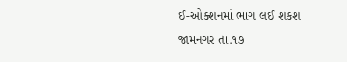ઈ-ઓક્શનમાં ભાગ લઈ શકશ
જામનગર તા.૧૭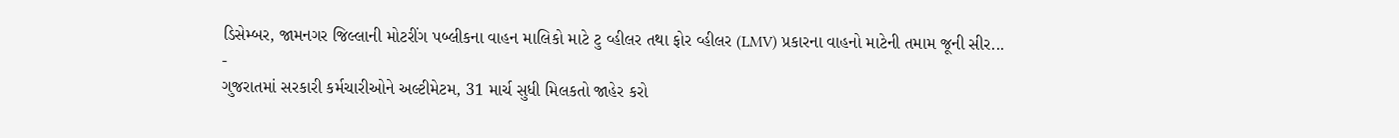ડિસેમ્બર, જામનગર જિલ્લાની મોટરીંગ પબ્લીકના વાહન માલિકો માટે ટુ વ્હીલર તથા ફોર વ્હીલર (LMV) પ્રકારના વાહનો માટેની તમામ જૂની સીર...
-
ગુજરાતમાં સરકારી કર્મચારીઓને અલ્ટીમેટમ, 31 માર્ચ સુધી મિલકતો જાહેર કરો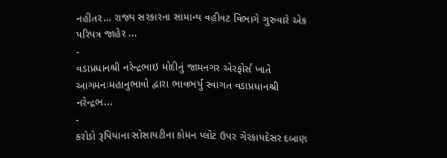નહીંતર… રાજ્ય સરકારના સામાન્ય વહીવટ વિભાગે ગુરુવારે એક પરિપત્ર જાહેર ...
-
વડાપ્રધાનશ્રી નરેન્દ્રભાઇ મોદીનું જામનગર એરફોર્સ ખાતે આગમનઃમહાનુભાવો દ્વારા ભાવભર્યું સ્વાગત વડાપ્રધાનશ્રી નરેન્દ્રભ...
-
કરોડો રૂપિયાના સોસાયટીના કોમન પ્લોટ ઉપર ગેરકાયદેસર દબાણ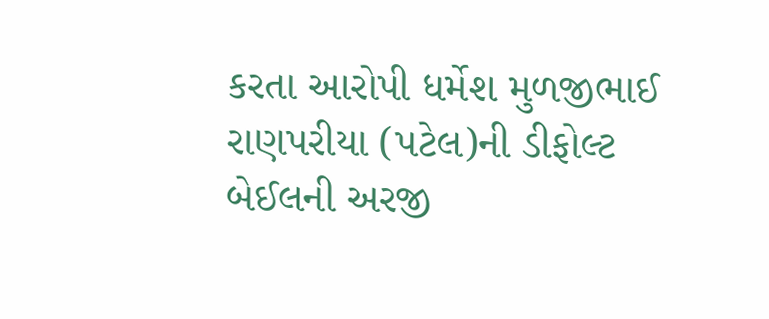કરતા આરોપી ધર્મેશ મુળજીભાઈ રાણપરીયા (પટેલ)ની ડીફોલ્ટ બેઈલની અરજી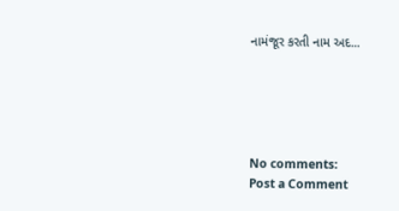નામંજૂર કરતી નામ અદ...





No comments:
Post a Comment